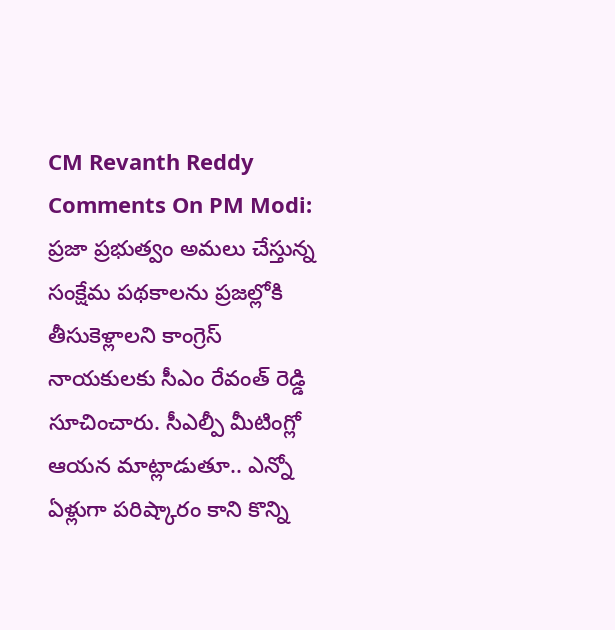CM Revanth Reddy Comments On PM Modi: ప్రజా ప్రభుత్వం అమలు చేస్తున్న సంక్షేమ పథకాలను ప్రజల్లోకి తీసుకెళ్లాలని కాంగ్రెస్ నాయకులకు సీఎం రేవంత్ రెడ్డి సూచించారు. సీఎల్పీ మీటింగ్లో ఆయన మాట్లాడుతూ.. ఎన్నో ఏళ్లుగా పరిష్కారం కాని కొన్ని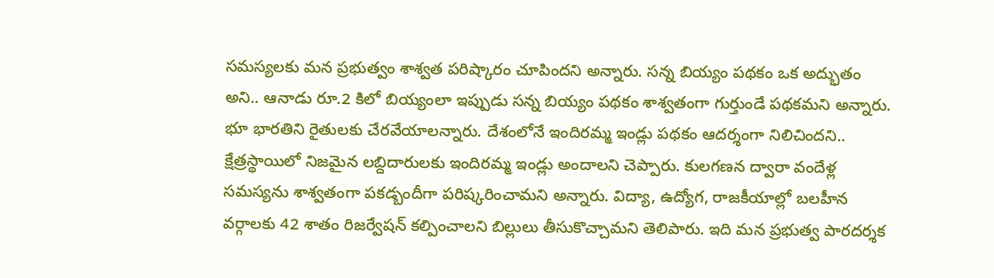సమస్యలకు మన ప్రభుత్వం శాశ్వత పరిష్కారం చూపిందని అన్నారు. సన్న బియ్యం పథకం ఒక అద్భుతం అని.. ఆనాడు రూ.2 కిలో బియ్యంలా ఇప్పుడు సన్న బియ్యం పథకం శాశ్వతంగా గుర్తుండే పథకమని అన్నారు. భూ భారతిని రైతులకు చేరవేయాలన్నారు. దేశంలోనే ఇందిరమ్మ ఇండ్లు పథకం ఆదర్శంగా నిలిచిందని.. క్షేత్రస్థాయిలో నిజమైన లబ్దిదారులకు ఇందిరమ్మ ఇండ్లు అందాలని చెప్పారు. కులగణన ద్వారా వందేళ్ల సమస్యను శాశ్వతంగా పకడ్బందీగా పరిష్కరించామని అన్నారు. విద్యా, ఉద్యోగ, రాజకీయాల్లో బలహీన వర్గాలకు 42 శాతం రిజర్వేషన్ కల్పించాలని బిల్లులు తీసుకొచ్చామని తెలిపారు. ఇది మన ప్రభుత్వ పారదర్శక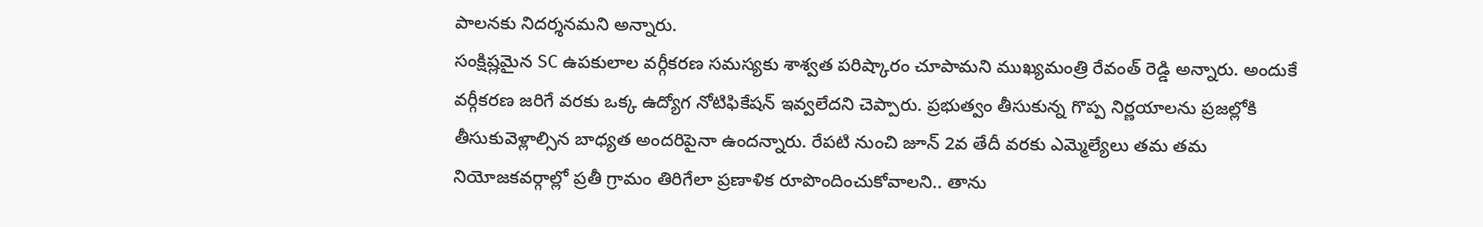పాలనకు నిదర్శనమని అన్నారు.
సంక్షిష్లమైన SC ఉపకులాల వర్గీకరణ సమస్యకు శాశ్వత పరిష్కారం చూపామని ముఖ్యమంత్రి రేవంత్ రెడ్డి అన్నారు. అందుకే వర్గీకరణ జరిగే వరకు ఒక్క ఉద్యోగ నోటిఫికేషన్ ఇవ్వలేదని చెప్పారు. ప్రభుత్వం తీసుకున్న గొప్ప నిర్ణయాలను ప్రజల్లోకి తీసుకువెళ్లాల్సిన బాధ్యత అందరిపైనా ఉందన్నారు. రేపటి నుంచి జూన్ 2వ తేదీ వరకు ఎమ్మెల్యేలు తమ తమ నియోజకవర్గాల్లో ప్రతీ గ్రామం తిరిగేలా ప్రణాళిక రూపొందించుకోవాలని.. తాను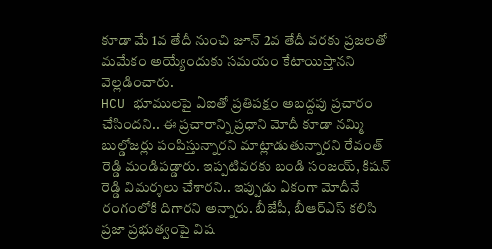కూడా మే 1వ తేదీ నుంచి జూన్ 2వ తేదీ వరకు ప్రజలతో మమేకం అయ్యేందుకు సమయం కేటాయిస్తానని వెల్లడించారు.
HCU భూములపై ఏఐతో ప్రతిపక్షం అబద్దపు ప్రచారం చేసిందని.. ఈ ప్రచారాన్ని ప్రధాని మోదీ కూడా నమ్మి బుల్డోజర్లు పంపిస్తున్నారని మాట్లాడుతున్నారని రేవంత్ రెడ్డి మండిపడ్డారు. ఇప్పటివరకు బండి సంజయ్, కిషన్ రెడ్డి విమర్శలు చేశారని.. ఇప్పుడు ఏకంగా మోదీనే రంగంలోకి దిగారని అన్నారు. బీజేపీ, బీఆర్ఎస్ కలిసి ప్రజా ప్రభుత్వంపై విష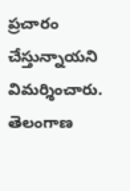ప్రచారం చేస్తున్నాయని విమర్శించారు. తెలంగాణ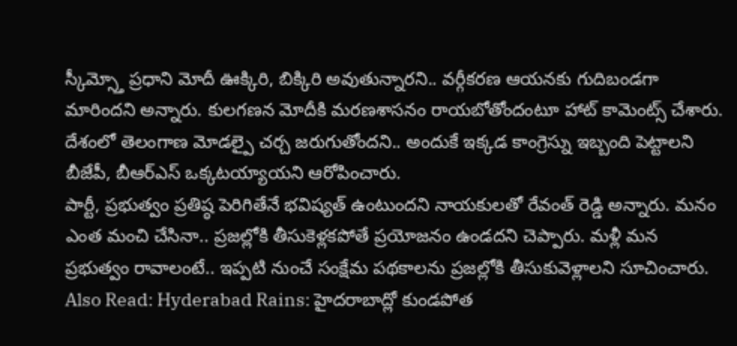స్కీమ్స్తో ప్రధాని మోదీ ఊక్కిరి, బిక్కిరి అవుతున్నారని.. వర్గీకరణ ఆయనకు గుదిబండగా మారిందని అన్నారు. కులగణన మోదీకి మరణశాసనం రాయబోతోందంటూ హాట్ కామెంట్స్ చేశారు. దేశంలో తెలంగాణ మోడల్పై చర్చ జరుగుతోందని.. అందుకే ఇక్కడ కాంగ్రెస్ను ఇబ్బంది పెట్టాలని బీజేపీ, బీఆర్ఎస్ ఒక్కటయ్యాయని ఆరోపించారు.
పార్టీ, ప్రభుత్వం ప్రతిష్ఠ పెరిగితేనే భవిష్యత్ ఉంటుందని నాయకులతో రేవంత్ రెడ్డి అన్నారు. మనం ఎంత మంచి చేసినా.. ప్రజల్లోకి తీసుకెళ్లకపోతే ప్రయోజనం ఉండదని చెప్పారు. మళ్లీ మన ప్రభుత్వం రావాలంటే.. ఇప్పటి నుంచే సంక్షేమ పథకాలను ప్రజల్లోకి తీసుకువెళ్లాలని సూచించారు.
Also Read: Hyderabad Rains: హైదరాబాద్లో కుండపోత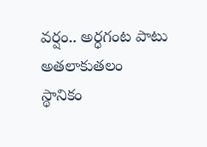వర్షం.. అర్ధగంట పాటు అతలాకుతలం
స్థానికం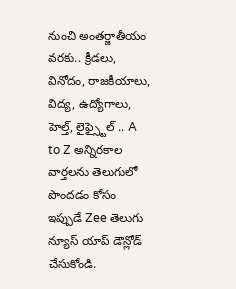నుంచి అంతర్జాతీయం వరకు.. క్రీడలు, వినోదం, రాజకీయాలు, విద్య, ఉద్యోగాలు, హెల్త్, లైఫ్స్టైల్ .. A to Z అన్నిరకాల వార్తలను తెలుగులో పొందడం కోసం ఇప్పుడే Zee తెలుగు న్యూస్ యాప్ డౌన్లోడ్ చేసుకోండి.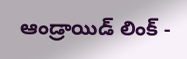ఆండ్రాయిడ్ లింక్ -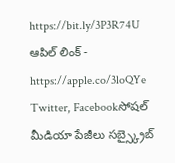https://bit.ly/3P3R74U
ఆపిల్ లింక్ - https://apple.co/3loQYe
Twitter, Facebookసోషల్ మీడియా పేజీలు సబ్స్క్రైబ్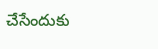చేసేందుకు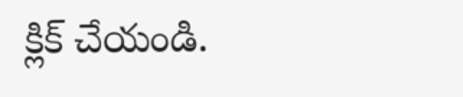క్లిక్ చేయండి.